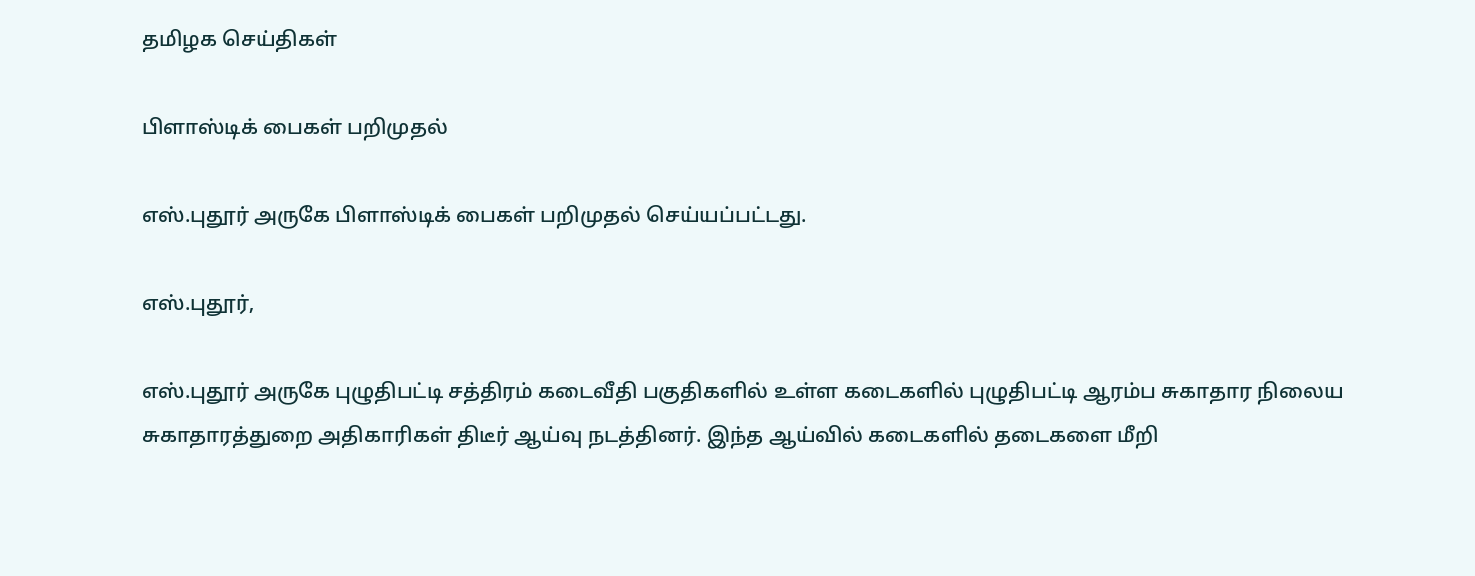தமிழக செய்திகள்

பிளாஸ்டிக் பைகள் பறிமுதல்

எஸ்.புதூர் அருகே பிளாஸ்டிக் பைகள் பறிமுதல் செய்யப்பட்டது.

எஸ்.புதூர்,

எஸ்.புதூர் அருகே புழுதிபட்டி சத்திரம் கடைவீதி பகுதிகளில் உள்ள கடைகளில் புழுதிபட்டி ஆரம்ப சுகாதார நிலைய சுகாதாரத்துறை அதிகாரிகள் திடீர் ஆய்வு நடத்தினர். இந்த ஆய்வில் கடைகளில் தடைகளை மீறி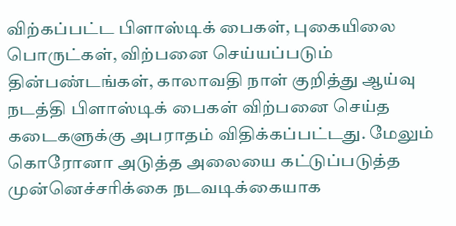விற்கப்பட்ட பிளாஸ்டிக் பைகள், புகையிலை பொருட்கள், விற்பனை செய்யப்படும் தின்பண்டங்கள், காலாவதி நாள் குறித்து ஆய்வு நடத்தி பிளாஸ்டிக் பைகள் விற்பனை செய்த கடைகளுக்கு அபராதம் விதிக்கப்பட்டது. மேலும் கொரோனா அடுத்த அலையை கட்டுப்படுத்த முன்னெச்சரிக்கை நடவடிக்கையாக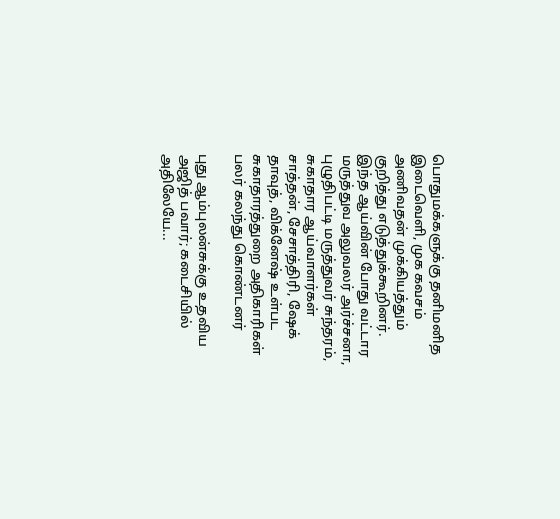பொதுமக்களுக்கு தனிமனித இடைவெளி, முக கவசம் அணிவதன் முக்கியத்தும் குறித்து எடுத்துக்கூறினர். இந்த ஆய்வின் போது வட்டார மருத்துவ அலுவலர் அர்ச்சனா, புழுதிபட்டி மருத்துவர் சுந்தரம், சுகாதார ஆய்வாளர்கள் சாத்தன், சேசாத்திரி, ஷேக் தாவுத், விக்னேஷ் உள்பட சுகாதாரத்துறை அதிகாரிகள் பலர் கலந்து கொண்டனர்

புது ஆம்புலன்சுக்கு உதவிய அஜித் பவார்; கடைசியில் அதிலேயே...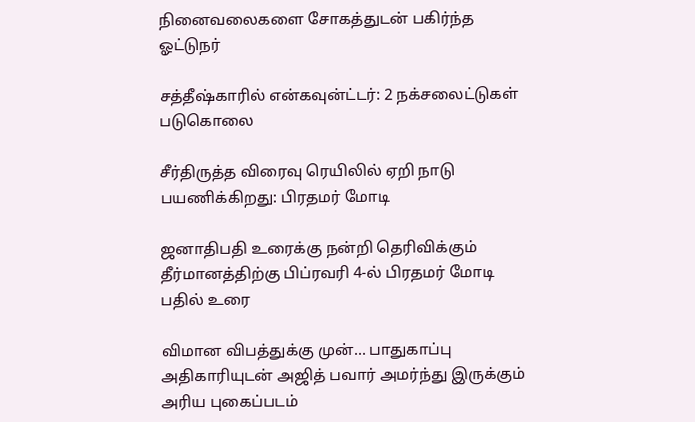நினைவலைகளை சோகத்துடன் பகிர்ந்த ஓட்டுநர்

சத்தீஷ்காரில் என்கவுன்ட்டர்: 2 நக்சலைட்டுகள் படுகொலை

சீர்திருத்த விரைவு ரெயிலில் ஏறி நாடு பயணிக்கிறது: பிரதமர் மோடி

ஜனாதிபதி உரைக்கு நன்றி தெரிவிக்கும் தீர்மானத்திற்கு பிப்ரவரி 4-ல் பிரதமர் மோடி பதில் உரை

விமான விபத்துக்கு முன்... பாதுகாப்பு அதிகாரியுடன் அஜித் பவார் அமர்ந்து இருக்கும் அரிய புகைப்படம்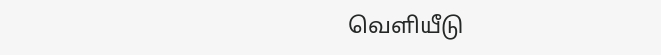வெளியீடு